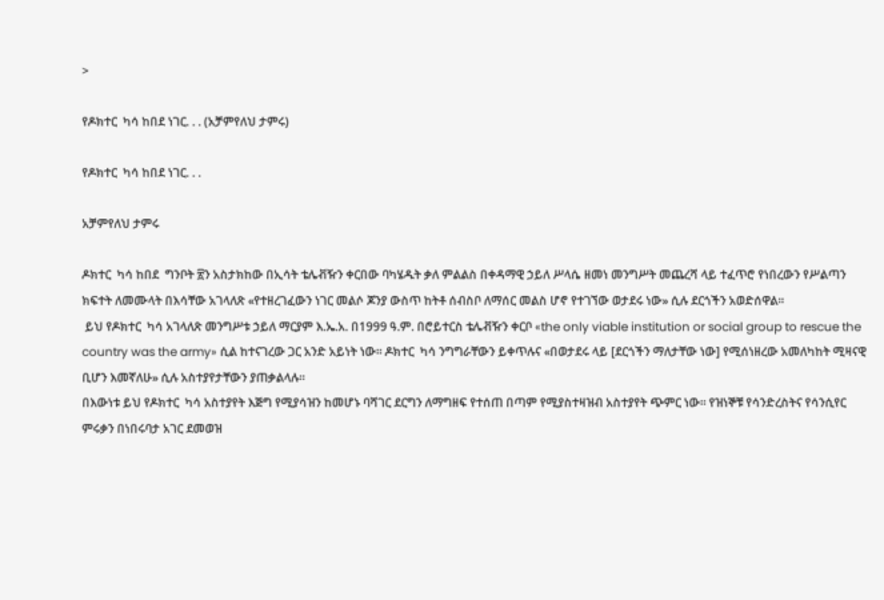>

የዶክተር  ካሳ ከበደ ነገር. . . (አቻምየለህ ታምሩ)

የዶክተር  ካሳ ከበደ ነገር. . .

አቻምየለህ ታምሩ

ዶክተር  ካሳ ከበደ  ግንቦት ፳ን አስታክከው በኢሳት ቴሌቭዥን ቀርበው ባካሄዱት ቃለ ምልልስ በቀዳማዊ ኃይለ ሥላሴ ዘመነ መንግሥት መጨረሻ ላይ ተፈጥሮ የነበረውን የሥልጣን ክፍተት ለመሙላት በእሳቸው አገላለጽ «የተዘረገፈውን ነገር መልሶ ጆንያ ውስጥ ከትቶ ሰብስቦ ለማሰር መልስ ሆኖ የተገኘው ወታደሩ ነው» ሲሉ ደርጎችን አወድሰዋል።
 ይህ የዶክተር  ካሳ አገላለጽ መንግሥቱ ኃይለ ማርያም እ.ኤ.አ. በ1999 ዓ.ም. በሮይተርስ ቴሌቭዥን ቀርቦ «the only viable institution or social group to rescue the country was the army» ሲል ከተናገረው ጋር አንድ አይነት ነው። ዶክተር  ካሳ ንግግራቸውን ይቀጥሉና «በወታደሩ ላይ [ደርጎችን ማለታቸው ነው] የሚሰነዘረው አመለካከት ሚዛናዊ ቢሆን እመኛለሁ» ሲሉ አስተያየታቸውን ያጠቃልላሉ።
በእውነቱ ይህ የዶክተር  ካሳ አስተያየት እጅግ የሚያሳዝን ከመሆኑ ባሻገር ደርግን ለማግዘፍ የተሰጠ በጣም የሚያስተዛዝብ አስተያየት ጭምር ነው። የዝነኞቹ የሳንድረስትና የሳንሲየር ምሩቃን በነበሩባታ አገር ደመወዝ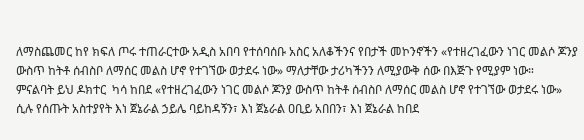ለማስጨመር ከየ ክፍለ ጦሩ ተጠራርተው አዲስ አበባ የተሰባሰቡ አስር አለቆችንና የበታች መኮንኖችን «የተዘረገፈውን ነገር መልሶ ጆንያ ውስጥ ከትቶ ሰብስቦ ለማሰር መልስ ሆኖ የተገኘው ወታደሩ ነው» ማለታቸው ታሪካችንን ለሚያውቅ ሰው በእጅጉ የሚያም ነው።
ምናልባት ይህ ዶክተር  ካሳ ከበደ «የተዘረገፈውን ነገር መልሶ ጆንያ ውስጥ ከትቶ ሰብስቦ ለማሰር መልስ ሆኖ የተገኘው ወታደሩ ነው» ሲሉ የሰጡት አስተያየት እነ ጀኔራል ኃይሌ ባይከዳኝን፣ እነ ጀኔራል ዐቢይ አበበን፣ እነ ጀኔራል ከበደ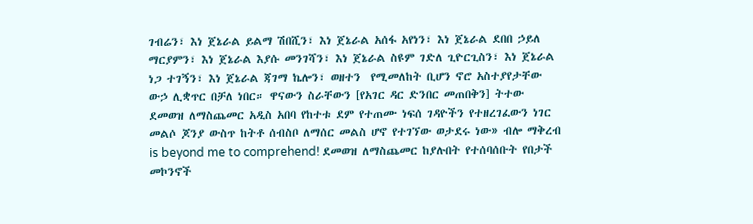ገብሬን፣ እነ ጀኔራል ይልማ ሽበሺን፣ እነ ጀኔራል አሰፋ አየነን፣ እነ ጀኔራል ደበበ ኃይለ ማርያምን፣ እነ ጀኔራል እያሱ መንገሻን፣ እነ ጀኔራል ስዩም ገድለ ጊዮርጊስን፣ እነ ጀኔራል ነጋ ተገኝን፣ እነ ጀኔራል ጃገማ ኬሎን፣ ወዘተን  የሚመለከት ቢሆን ኖሮ አስተያየታቸው ውኃ ሊቋጥር በቻለ ነበር። ዋናውን ስራቸውን [የአገር ዳር ድንበር መጠበቅን] ትተው ደመወዝ ለማስጨመር አዲስ አበባ የከተቱ ደም የተጠሙ ነፍሰ ገዳዮችን የተዘረገፈውን ነገር መልሶ ጆንያ ውስጥ ከትቶ ሰብስቦ ለማሰር መልስ ሆኖ የተገኘው ወታደሩ ነው» ብሎ ማቅረብ is beyond me to comprehend! ደመወዝ ለማስጨመር ከያሉበት የተሰባሰቡት የበታች መኮንኖች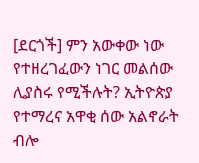[ደርጎች] ምን አውቀው ነው የተዘረገፈውን ነገር መልሰው ሊያስሩ የሚችሉት? ኢትዮጵያ የተማረና አዋቂ ሰው አልኖራት ብሎ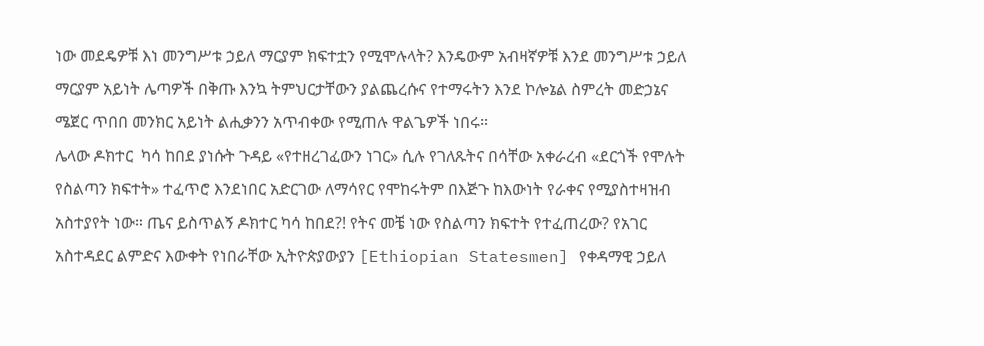ነው መደዴዎቹ እነ መንግሥቱ ኃይለ ማርያም ክፍተቷን የሚሞሉላት? እንዴውም አብዛኛዎቹ እንደ መንግሥቱ ኃይለ ማርያም አይነት ሌጣዎች በቅጡ እንኳ ትምህርታቸውን ያልጨረሱና የተማሩትን እንደ ኮሎኔል ስምረት መድኃኔና ሜጀር ጥበበ መንክር አይነት ልሒቃንን አጥብቀው የሚጠሉ ዋልጌዎች ነበሩ።
ሌላው ዶክተር  ካሳ ከበደ ያነሱት ጉዳይ «የተዘረገፈውን ነገር» ሲሉ የገለጹትና በሳቸው አቀራረብ «ደርጎች የሞሉት የስልጣን ክፍተት» ተፈጥሮ እንደነበር አድርገው ለማሳየር የሞከሩትም በእጅጉ ከእውነት የራቀና የሚያስተዛዝብ አስተያየት ነው። ጤና ይስጥልኝ ዶክተር ካሳ ከበደ?! የትና መቼ ነው የስልጣን ክፍተት የተፈጠረው? የአገር አስተዳደር ልምድና እውቀት የነበራቸው ኢትዮጵያውያን [Ethiopian Statesmen] የቀዳማዊ ኃይለ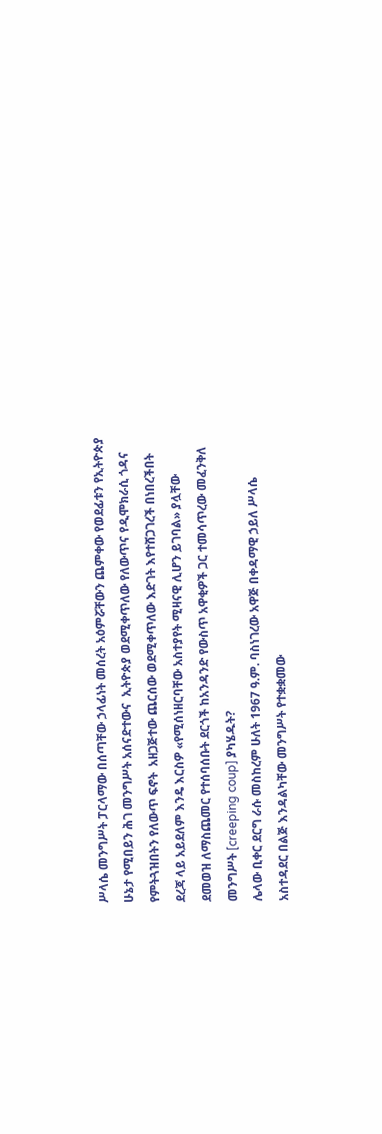ሥላሴ መንግሥት ፓርላማው በሰጣቸው ኃላፊነት መሰረት አዕምሯቸውን ጨምቀው የወደፊቱን የኢትዮጵያ ሁኔታ የሚበይን ሕገ መንግሥት አሰናድተውና  ኢትዮጵያ ወደሚቀጥለው የለውጥና የዲሞክራሲ ጎዳና የምትጓዝበትን የለውጥ ፍኖት  አዘጋጅተው ጨርሰው ወደሚቀጥለው እድገት እየተሸጋገረች በነበረችበት ደረጃ ላይ አይደለም እንዴ እርስዎ «የሚሰነዘርባቸው አስተያየት ሚዛናዊ ሊሆን ይገባል» ያሏቸው ደመወዝ ለማስጨመር የተሰባሰቡት ደርጎች ከአንዳንድ የውስጥ አዋቂዎች ጋር ተመሳጥረው መፈንቅለ መንግሥት [creeping coup] ያካሄዱት?
ሌላው ቢቀር ደርግ ራሱ መስከረም ሁለት 1967 ዓ.ም. ባስነገረው አዋጅ በቀዳማዊ ኃይለ ሥላሴ አስተዳደር በልጅ እንዳልካቸው መንግሥት የተቋቋመው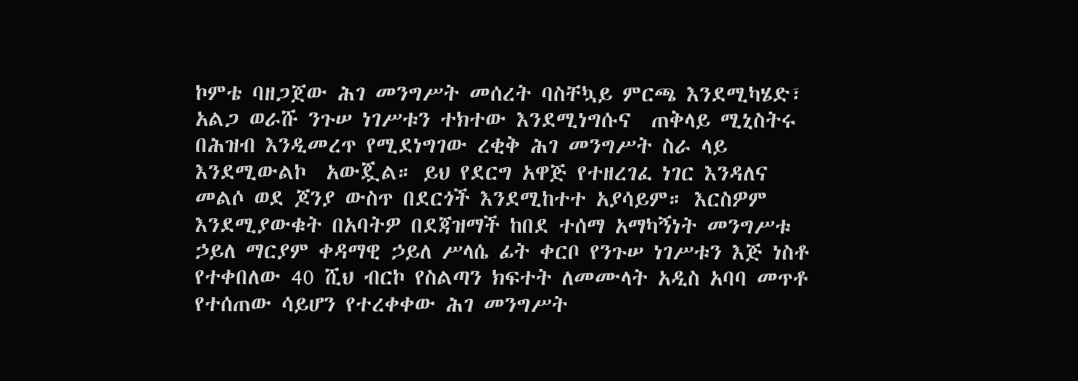ኮምቴ ባዘጋጀው ሕገ መንግሥት መሰረት ባስቸኳይ ምርጫ እንደሚካሄድ፣  አልጋ ወራሹ ንጉሠ ነገሥቱን ተክተው እንደሚነግሱና  ጠቅላይ ሚኒስትሩ በሕዝብ እንዲመረጥ የሚደነግገው ረቂቅ ሕገ መንግሥት ስራ ላይ እንደሚውልኮ  አውጇል። ይህ የደርግ አዋጅ የተዘረገፈ ነገር እንዳለና መልሶ ወደ ጆንያ ውስጥ በደርጎች እንደሚከተተ አያሳይም። እርስዎም እንደሚያውቁት በአባትዎ በደጃዝማች ከበደ ተሰማ አማካኝነት መንግሥቱ ኃይለ ማርያም ቀዳማዊ ኃይለ ሥላሴ ፊት ቀርቦ የንጉሠ ነገሥቱን እጅ ነስቶ የተቀበለው 40 ሺህ ብርኮ የስልጣን ክፍተት ለመሙላት አዲስ አባባ መጥቶ የተሰጠው ሳይሆን የተረቀቀው ሕገ መንግሥት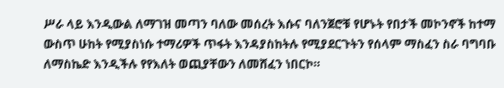ሥራ ላይ እንዲውል ለማገዝ መጣን ባለው መሰረት እሱና ባለንጀሮቹ የሆኑት የበታች መኮንኖች ከተማ ውስጥ ሁከት የሚያስነሱ ተማሪዎች ጥፋት እንዳያስከትሉ የሚያደርጉትን የሰላም ማስፈን ስራ ባግባቡ ለማስኬድ እንዲችሉ የየእለት ወጪያቸውን ለመሸፈን ነበርኮ።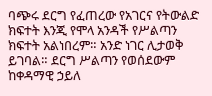ባጭሩ ደርግ የፈጠረው የአገርና የትውልድ ክፍተት እንጂ የሞላ አንዳች የሥልጣን ክፍተት አልነበረም። አንድ ነገር ሊታወቅ ይገባል። ደርግ ሥልጣን የወሰደውም ከቀዳማዊ ኃይለ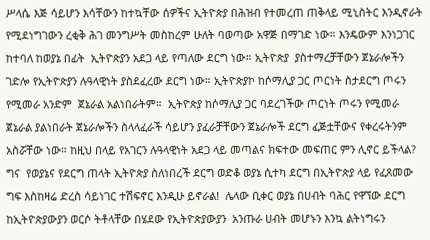ሥላሴ እጅ ሳይሆን እሳቸውን ከተኳቸው ሰዎችና ኢትዮጵያ በሕዝብ የተመረጠ ጠቅላይ ሚኒስትር እንዲኖራት የሚደነግገውን ረቂቅ ሕገ መንግሥት መስከረም ሁለት ባወጣው አዋጅ በማገድ ነው። እንዴውም እንነጋገር ከተባለ ከወያኔ በፊት  ኢትዮጵያን አደጋ ላይ የጣለው ደርግ ነው። ኢትዮጵያ  ያስተማረቻቸውን ጀኔራሎችን ገድሎ የኢትዮጵያን ሉዓላዊነት ያስደፈረው ደርግ ነው። ኢትዮጵያኮ ከሶማሊያ ጋር ጦርነት ስታደርግ ጦሩን የሚመራ አንድም  ጀኔራል አልነበራትም።  ኢትዮጵያ ከሶማሊያ ጋር ባደረገችው ጦርነት ጦሩን የሚመራ ጀኔራል ያልነበራት ጀኔራሎችን ስላላፈራች ሳይሆን ያፈራቻቸውን ጀኔራሎች ደርግ ፈጅቷቸውና የቀረሩትንም አስሯቸው ነው። ከዚህ በላይ የአገርን ሉዓላዊነት አደጋ ላይ መጣልና ክፍተው መፍጠር ምን ሊኖር ይችላል?  ግና  የወያኔና የደርግ ጠላት ኢትዮጵያ ስለነበረች ደርግ ወድቆ ወያኔ ሲተካ ደርግ በኢትዮጵያ ላይ የፈጸመው ግፍ እስከዛሬ ድረስ ሳይነገር ተሽፍኖር እንዲሁ ይኖራል!  ሌላው ቢቀር ወያኔ በሀብት ባሕር የዋኘው ደርግ  ከኢትዮጵያውያን ወርሶ ትቶላቸው በሄደው የኢትዮጵያውያን  አንጡራ ሀብት መሆኑን እንኳ ልትነግሩን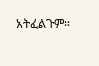አትፈልጉም።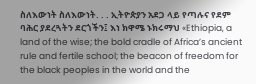ስለእውነት ስለእውነት. . . ኢትዮጵያን አደጋ ላይ የጣሉና የደም ባሕር ያደረጓትን ደርጎችን፤ እነ ክዋሜ ኑክሩማህ «Ethiopia, a land of the wise; the bold cradle of Africa’s ancient rule and fertile school; the beacon of freedom for the black peoples in the world and the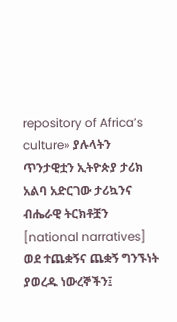repository of Africa’s culture» ያሉላትን ጥንታዊቷን ኢትዮጵያ ታሪክ አልባ አድርገው ታሪኳንና ብሔራዊ ትርክቶቿን [national narratives] ወደ ተጨቋኝና ጨቋኝ ግንኙነት ያወረዱ ነውረኞችን፤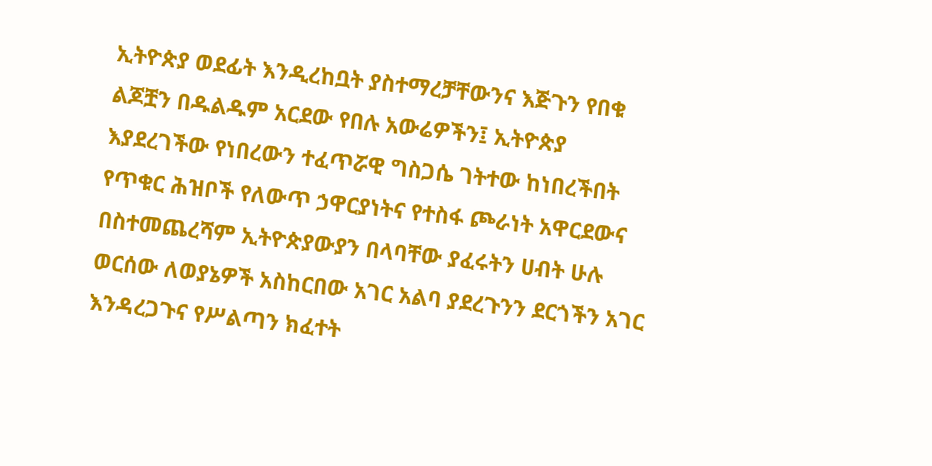ኢትዮጵያ ወደፊት እንዲረከቧት ያስተማረቻቸውንና እጅጉን የበቁ ልጆቿን በዱልዱም አርደው የበሉ አውሬዎችን፤ ኢትዮጵያ እያደረገችው የነበረውን ተፈጥሯዊ ግስጋሴ ገትተው ከነበረችበት የጥቁር ሕዝቦች የለውጥ ኃዋርያነትና የተስፋ ጮራነት አዋርደውና በስተመጨረሻም ኢትዮጵያውያን በላባቸው ያፈሩትን ሀብት ሁሉ ወርሰው ለወያኔዎች አስከርበው አገር አልባ ያደረጉንን ደርጎችን አገር እንዳረጋጉና የሥልጣን ክፈተት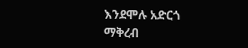እንደሞሉ አድርጎ ማቅረብ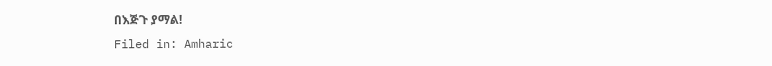በእጅጉ ያማል!
Filed in: Amharic